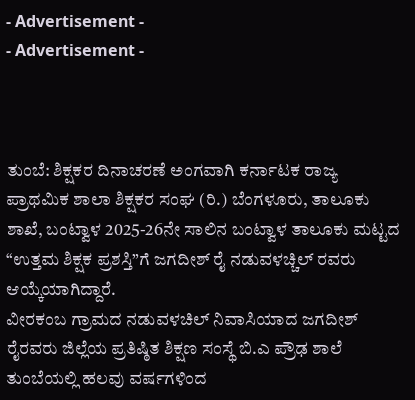- Advertisement -
- Advertisement -



ತುಂಬೆ: ಶಿಕ್ಷಕರ ದಿನಾಚರಣೆ ಅಂಗವಾಗಿ ಕರ್ನಾಟಕ ರಾಜ್ಯ ಪ್ರಾಥಮಿಕ ಶಾಲಾ ಶಿಕ್ಷಕರ ಸಂಘ (ರಿ.) ಬೆಂಗಳೂರು, ತಾಲೂಕು ಶಾಖೆ, ಬಂಟ್ವಾಳ 2025-26ನೇ ಸಾಲಿನ ಬಂಟ್ವಾಳ ತಾಲೂಕು ಮಟ್ಟದ “ಉತ್ತಮ ಶಿಕ್ಷಕ ಪ್ರಶಸ್ತಿ”ಗೆ ಜಗದೀಶ್ ರೈ ನಡುವಳಚ್ಚಿಲ್ ರವರು ಆಯ್ಕೆಯಾಗಿದ್ದಾರೆ.
ವೀರಕಂಬ ಗ್ರಾಮದ ನಡುವಳಚಿಲ್ ನಿವಾಸಿಯಾದ ಜಗದೀಶ್ ರೈರವರು ಜಿಲ್ಲೆಯ ಪ್ರತಿಷ್ಠಿತ ಶಿಕ್ಷಣ ಸಂಸ್ಥೆ ಬಿ.ಎ ಪ್ರೌಢ ಶಾಲೆ ತುಂಬೆಯಲ್ಲಿ ಹಲವು ವರ್ಷಗಳಿಂದ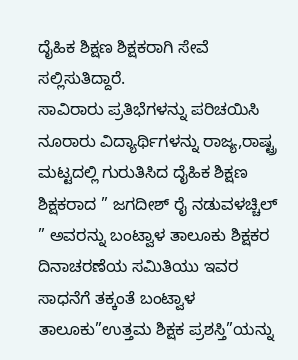ದೈಹಿಕ ಶಿಕ್ಷಣ ಶಿಕ್ಷಕರಾಗಿ ಸೇವೆ ಸಲ್ಲಿಸುತಿದ್ದಾರೆ.
ಸಾವಿರಾರು ಪ್ರತಿಭೆಗಳನ್ನು ಪರಿಚಯಿಸಿ ನೂರಾರು ವಿದ್ಯಾರ್ಥಿಗಳನ್ನು ರಾಜ್ಯ,ರಾಷ್ಟ್ರ ಮಟ್ಟದಲ್ಲಿ ಗುರುತಿಸಿದ ದೈಹಿಕ ಶಿಕ್ಷಣ ಶಿಕ್ಷಕರಾದ ” ಜಗದೀಶ್ ರೈ ನಡುವಳಚ್ಚಿಲ್ ” ಅವರನ್ನು ಬಂಟ್ವಾಳ ತಾಲೂಕು ಶಿಕ್ಷಕರ ದಿನಾಚರಣೆಯ ಸಮಿತಿಯು ಇವರ ಸಾಧನೆಗೆ ತಕ್ಕಂತೆ ಬಂಟ್ವಾಳ ತಾಲೂಕು”ಉತ್ತಮ ಶಿಕ್ಷಕ ಪ್ರಶಸ್ತಿ”ಯನ್ನು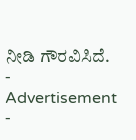ನೀಡಿ ಗೌರವಿಸಿದೆ.
- Advertisement -